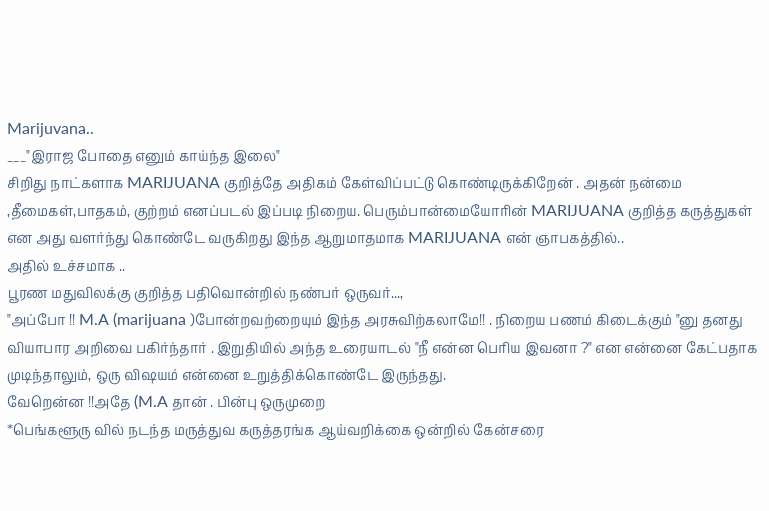Marijuvana..
___"இராஜ போதை எனும் காய்ந்த இலை"
சிறிது நாட்களாக MARIJUANA குறித்தே அதிகம் கேள்விப்பட்டு கொண்டிருக்கிறேன் . அதன் நன்மை ,தீமைகள்,பாதகம், குற்றம் எனப்படல் இப்படி நிறைய. பெரும்பான்மையோரின் MARIJUANA குறித்த கருத்துகள் என அது வளர்ந்து கொண்டே வருகிறது இந்த ஆறுமாதமாக MARIJUANA என் ஞாபகத்தில்..
அதில் உச்சமாக ..
பூரண மதுவிலக்கு குறித்த பதிவொன்றில் நண்பர் ஒருவர்...,
"அப்போ !! M.A (marijuana )போன்றவற்றையும் இந்த அரசுவிற்கலாமே!! . நிறைய பணம் கிடைக்கும் "னு தனது வியாபார அறிவை பகிர்ந்தார் . இறுதியில் அந்த உரையாடல் "நீ என்ன பெரிய இவனா ?" என என்னை கேட்பதாக முடிந்தாலும், ஒரு விஷயம் என்னை உறுத்திக்கொண்டே இருந்தது.
வேறென்ன !!அதே (M.A தான் . பின்பு ஒருமுறை
*பெங்களூரு வில் நடந்த மருத்துவ கருத்தரங்க ஆய்வறிக்கை ஒன்றில் கேன்சரை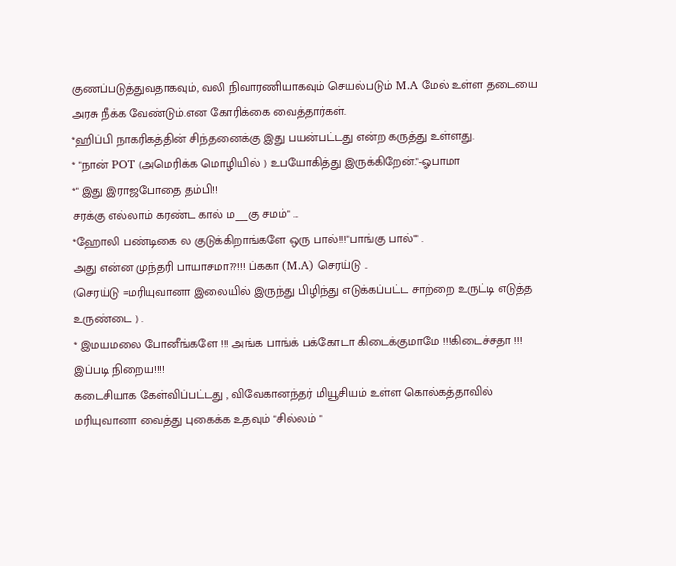குணப்படுத்துவதாகவும், வலி நிவாரணியாகவும் செயல்படும் M.A மேல் உள்ள தடையை அரசு நீக்க வேண்டும்.என கோரிக்கை வைத்தார்கள்.
*ஹிப்பி நாகரிகத்தின் சிந்தனைக்கு இது பயன்பட்டது என்ற கருத்து உள்ளது.
* "நான் POT (அமெரிக்க மொழியில் ) உபயோகித்து இருக்கிறேன்."-ஓபாமா
*" இது இராஜபோதை தம்பி!!
சரக்கு எல்லாம் கரண்ட கால் ம___கு சமம்" ...
*ஹோலி பண்டிகை ல குடுக்கிறாங்களே ஒரு பால்!!!"பாங்கு பால்"" .
அது என்ன முந்தரி பாயாசமா??!!! ப்ககா (M.A) செரய்டு ..
(செரய்டு =மரியுவானா இலையில் இருந்து பிழிந்து எடுக்கப்பட்ட சாற்றை உருட்டி எடுத்த உருண்டை ) .
* இமயமலை போனீங்களே !!! அங்க பாங்க் பக்கோடா கிடைக்குமாமே !!!கிடைச்சதா !!!
இப்படி நிறைய!!!!
கடைசியாக கேள்விப்பட்டது , விவேகானந்தர் மியூசியம் உள்ள கொல்கத்தாவில் மரியுவானா வைத்து புகைக்க உதவும் "சில்லம் "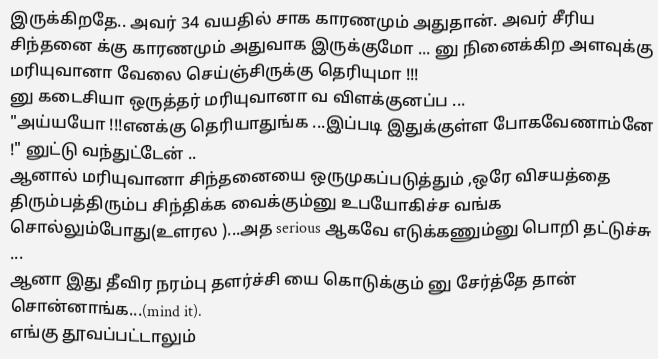இருக்கிறதே.. அவர் 34 வயதில் சாக காரணமும் அதுதான். அவர் சீரிய சிந்தனை க்கு காரணமும் அதுவாக இருக்குமோ ... னு நினைக்கிற அளவுக்கு மரியுவானா வேலை செய்ஞ்சிருக்கு தெரியுமா !!!
னு கடைசியா ஒருத்தர் மரியுவானா வ விளக்குனப்ப ...
"அய்யயோ !!!எனக்கு தெரியாதுங்க ...இப்படி இதுக்குள்ள போகவேணாம்னே !" னுட்டு வந்துட்டேன் ..
ஆனால் மரியுவானா சிந்தனையை ஒருமுகப்படுத்தும் ,ஒரே விசயத்தை திரும்பத்திரும்ப சிந்திக்க வைக்கும்னு உபயோகிச்ச வங்க சொல்லும்போது(உளரல )...அத serious ஆகவே எடுக்கணும்னு பொறி தட்டுச்சு ...
ஆனா இது தீவிர நரம்பு தளர்ச்சி யை கொடுக்கும் னு சேர்த்தே தான் சொன்னாங்க...(mind it).
எங்கு தூவப்பட்டாலும்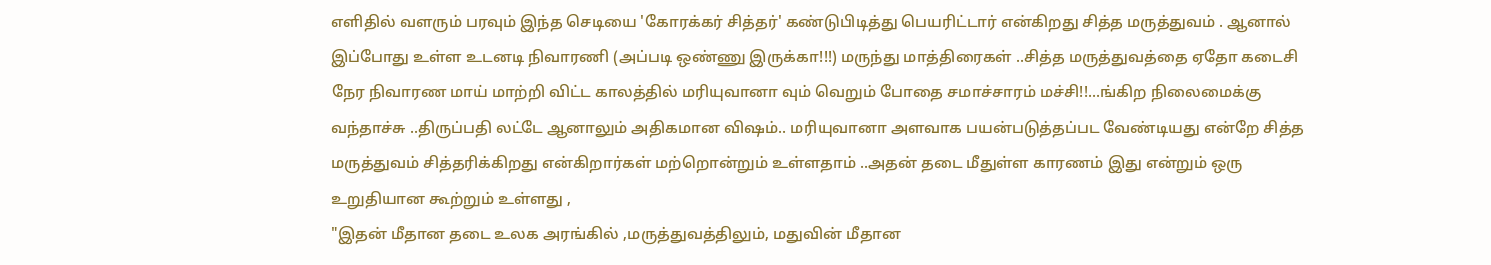எளிதில் வளரும் பரவும் இந்த செடியை 'கோரக்கர் சித்தர்' கண்டுபிடித்து பெயரிட்டார் என்கிறது சித்த மருத்துவம் . ஆனால் இப்போது உள்ள உடனடி நிவாரணி (அப்படி ஒண்ணு இருக்கா!!!) மருந்து மாத்திரைகள் ..சித்த மருத்துவத்தை ஏதோ கடைசி நேர நிவாரண மாய் மாற்றி விட்ட காலத்தில் மரியுவானா வும் வெறும் போதை சமாச்சாரம் மச்சி!!...ங்கிற நிலைமைக்கு வந்தாச்சு ..திருப்பதி லட்டே ஆனாலும் அதிகமான விஷம்.. மரியுவானா அளவாக பயன்படுத்தப்பட வேண்டியது என்றே சித்த மருத்துவம் சித்தரிக்கிறது என்கிறார்கள் மற்றொன்றும் உள்ளதாம் ..அதன் தடை மீதுள்ள காரணம் இது என்றும் ஒரு உறுதியான கூற்றும் உள்ளது ,
"இதன் மீதான தடை உலக அரங்கில் ,மருத்துவத்திலும், மதுவின் மீதான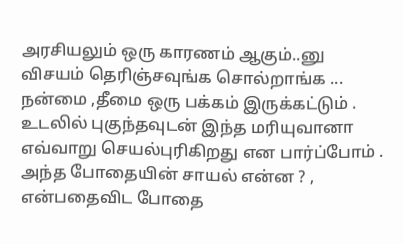அரசியலும் ஒரு காரணம் ஆகும்..னு விசயம் தெரிஞ்சவுங்க சொல்றாங்க ...
நன்மை ,தீமை ஒரு பக்கம் இருக்கட்டும் . உடலில் புகுந்தவுடன் இந்த மரியுவானா எவ்வாறு செயல்புரிகிறது என பார்ப்போம் .
அந்த போதையின் சாயல் என்ன ? , என்பதைவிட போதை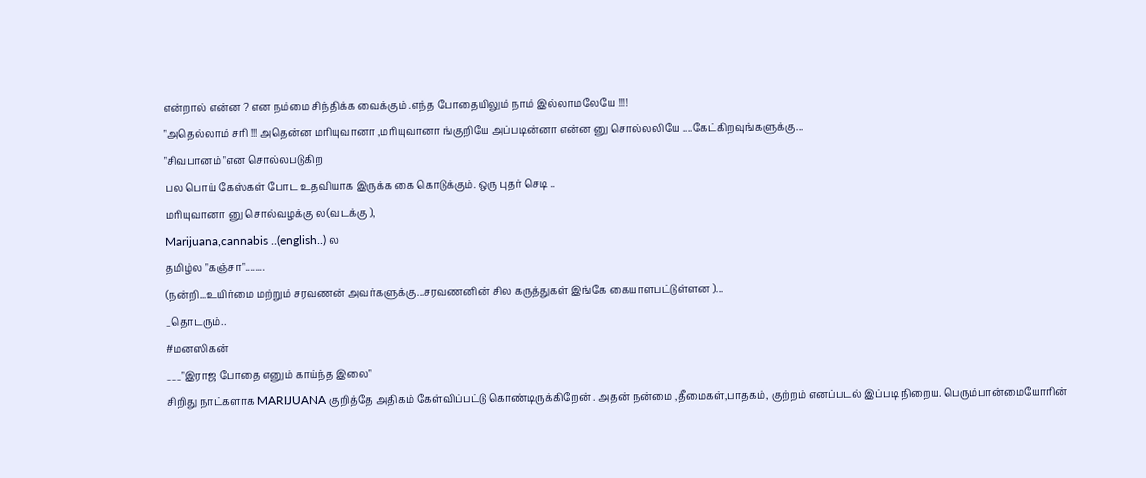என்றால் என்ன ? என நம்மை சிந்திக்க வைக்கும் .எந்த போதையிலும் நாம் இல்லாமலேயே !!!!
"அதெல்லாம் சரி !!! அதென்ன மரியுவானா ,மரியுவானா ங்குறியே அப்படின்னா என்ன னு சொல்லலியே ....கேட்கிறவுங்களுக்கு...
"சிவபானம் "என சொல்லபடுகிற
பல பொய் கேஸ்கள் போட உதவியாக இருக்க கை கொடுக்கும். ஒரு புதர் செடி ..
மரியுவானா னு சொல்வழக்கு ல(வடக்கு ),
Marijuana,cannabis ..(english..) ல
தமிழ்ல "கஞ்சா"........
(நன்றி...உயிர்மை மற்றும் சரவணன் அவர்களுக்கு...சரவணனின் சில கருத்துகள் இங்கே கையாளபட்டுள்ளன )...
_தொடரும்..
#மனஸிகன்
___"இராஜ போதை எனும் காய்ந்த இலை"
சிறிது நாட்களாக MARIJUANA குறித்தே அதிகம் கேள்விப்பட்டு கொண்டிருக்கிறேன் . அதன் நன்மை ,தீமைகள்,பாதகம், குற்றம் எனப்படல் இப்படி நிறைய. பெரும்பான்மையோரின்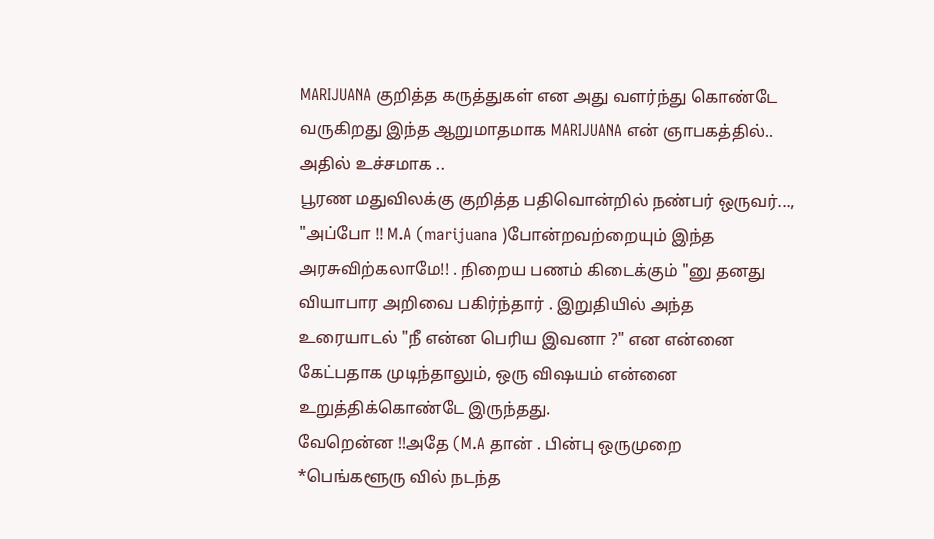MARIJUANA குறித்த கருத்துகள் என அது வளர்ந்து கொண்டே வருகிறது இந்த ஆறுமாதமாக MARIJUANA என் ஞாபகத்தில்..
அதில் உச்சமாக ..
பூரண மதுவிலக்கு குறித்த பதிவொன்றில் நண்பர் ஒருவர்...,
"அப்போ !! M.A (marijuana )போன்றவற்றையும் இந்த அரசுவிற்கலாமே!! . நிறைய பணம் கிடைக்கும் "னு தனது வியாபார அறிவை பகிர்ந்தார் . இறுதியில் அந்த உரையாடல் "நீ என்ன பெரிய இவனா ?" என என்னை கேட்பதாக முடிந்தாலும், ஒரு விஷயம் என்னை உறுத்திக்கொண்டே இருந்தது.
வேறென்ன !!அதே (M.A தான் . பின்பு ஒருமுறை
*பெங்களூரு வில் நடந்த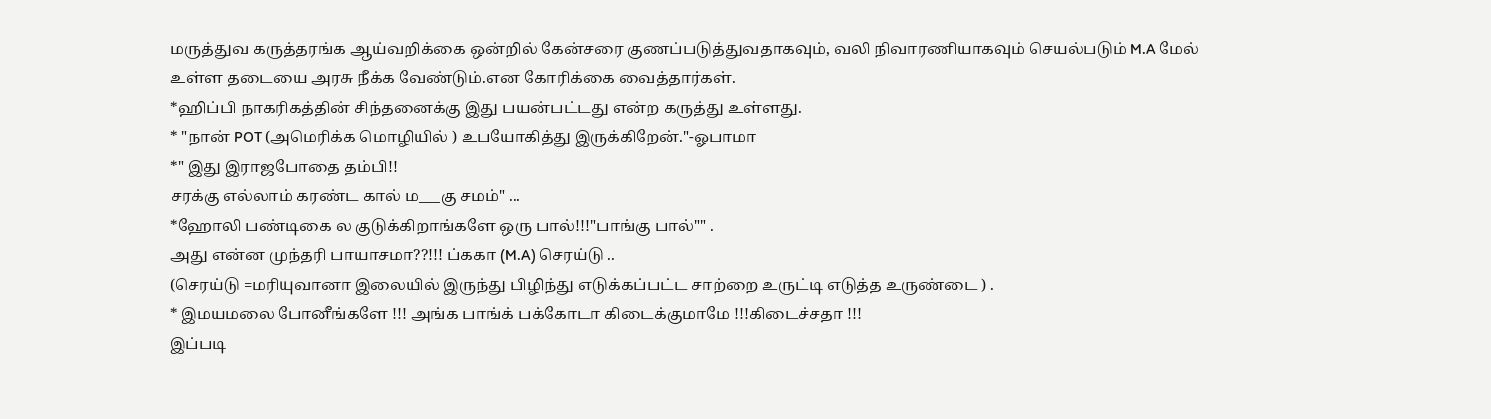மருத்துவ கருத்தரங்க ஆய்வறிக்கை ஒன்றில் கேன்சரை குணப்படுத்துவதாகவும், வலி நிவாரணியாகவும் செயல்படும் M.A மேல் உள்ள தடையை அரசு நீக்க வேண்டும்.என கோரிக்கை வைத்தார்கள்.
*ஹிப்பி நாகரிகத்தின் சிந்தனைக்கு இது பயன்பட்டது என்ற கருத்து உள்ளது.
* "நான் POT (அமெரிக்க மொழியில் ) உபயோகித்து இருக்கிறேன்."-ஓபாமா
*" இது இராஜபோதை தம்பி!!
சரக்கு எல்லாம் கரண்ட கால் ம___கு சமம்" ...
*ஹோலி பண்டிகை ல குடுக்கிறாங்களே ஒரு பால்!!!"பாங்கு பால்"" .
அது என்ன முந்தரி பாயாசமா??!!! ப்ககா (M.A) செரய்டு ..
(செரய்டு =மரியுவானா இலையில் இருந்து பிழிந்து எடுக்கப்பட்ட சாற்றை உருட்டி எடுத்த உருண்டை ) .
* இமயமலை போனீங்களே !!! அங்க பாங்க் பக்கோடா கிடைக்குமாமே !!!கிடைச்சதா !!!
இப்படி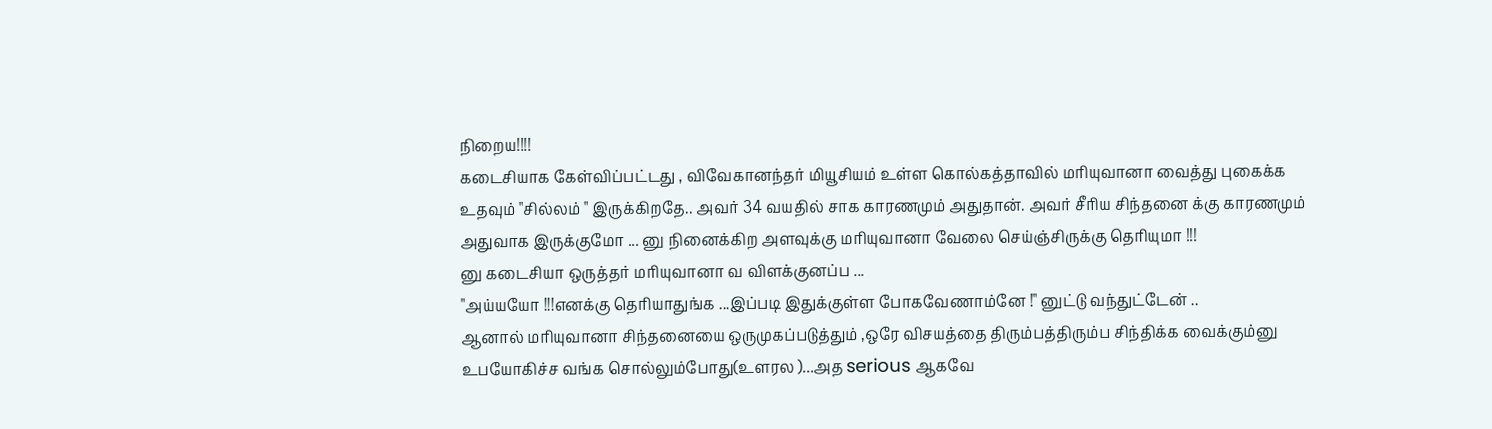நிறைய!!!!
கடைசியாக கேள்விப்பட்டது , விவேகானந்தர் மியூசியம் உள்ள கொல்கத்தாவில் மரியுவானா வைத்து புகைக்க உதவும் "சில்லம் " இருக்கிறதே.. அவர் 34 வயதில் சாக காரணமும் அதுதான். அவர் சீரிய சிந்தனை க்கு காரணமும் அதுவாக இருக்குமோ ... னு நினைக்கிற அளவுக்கு மரியுவானா வேலை செய்ஞ்சிருக்கு தெரியுமா !!!
னு கடைசியா ஒருத்தர் மரியுவானா வ விளக்குனப்ப ...
"அய்யயோ !!!எனக்கு தெரியாதுங்க ...இப்படி இதுக்குள்ள போகவேணாம்னே !" னுட்டு வந்துட்டேன் ..
ஆனால் மரியுவானா சிந்தனையை ஒருமுகப்படுத்தும் ,ஒரே விசயத்தை திரும்பத்திரும்ப சிந்திக்க வைக்கும்னு உபயோகிச்ச வங்க சொல்லும்போது(உளரல )...அத serious ஆகவே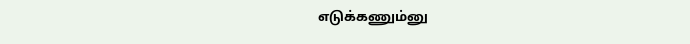எடுக்கணும்னு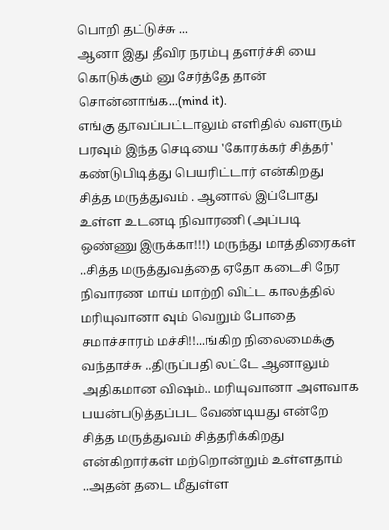பொறி தட்டுச்சு ...
ஆனா இது தீவிர நரம்பு தளர்ச்சி யை கொடுக்கும் னு சேர்த்தே தான் சொன்னாங்க...(mind it).
எங்கு தூவப்பட்டாலும் எளிதில் வளரும் பரவும் இந்த செடியை 'கோரக்கர் சித்தர்' கண்டுபிடித்து பெயரிட்டார் என்கிறது சித்த மருத்துவம் . ஆனால் இப்போது உள்ள உடனடி நிவாரணி (அப்படி ஒண்ணு இருக்கா!!!) மருந்து மாத்திரைகள் ..சித்த மருத்துவத்தை ஏதோ கடைசி நேர நிவாரண மாய் மாற்றி விட்ட காலத்தில் மரியுவானா வும் வெறும் போதை சமாச்சாரம் மச்சி!!...ங்கிற நிலைமைக்கு வந்தாச்சு ..திருப்பதி லட்டே ஆனாலும் அதிகமான விஷம்.. மரியுவானா அளவாக பயன்படுத்தப்பட வேண்டியது என்றே சித்த மருத்துவம் சித்தரிக்கிறது என்கிறார்கள் மற்றொன்றும் உள்ளதாம் ..அதன் தடை மீதுள்ள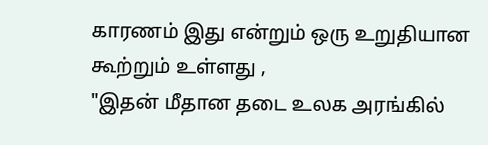காரணம் இது என்றும் ஒரு உறுதியான கூற்றும் உள்ளது ,
"இதன் மீதான தடை உலக அரங்கில்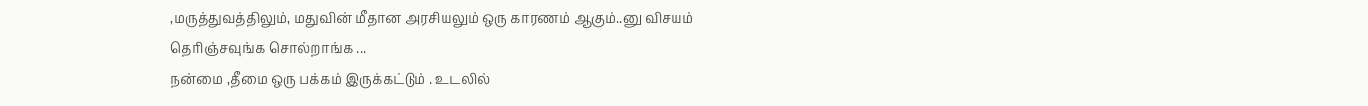,மருத்துவத்திலும், மதுவின் மீதான அரசியலும் ஒரு காரணம் ஆகும்..னு விசயம் தெரிஞ்சவுங்க சொல்றாங்க ...
நன்மை ,தீமை ஒரு பக்கம் இருக்கட்டும் . உடலில்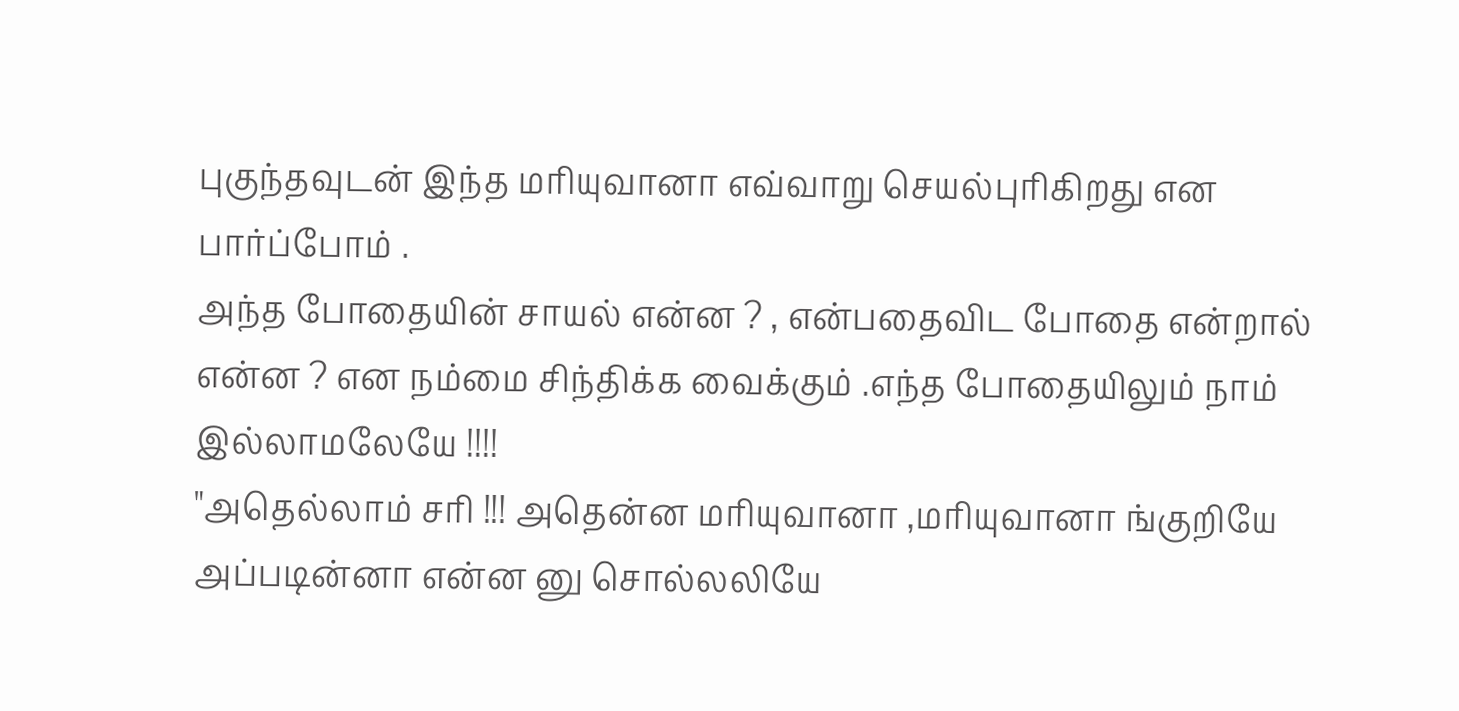புகுந்தவுடன் இந்த மரியுவானா எவ்வாறு செயல்புரிகிறது என பார்ப்போம் .
அந்த போதையின் சாயல் என்ன ? , என்பதைவிட போதை என்றால் என்ன ? என நம்மை சிந்திக்க வைக்கும் .எந்த போதையிலும் நாம் இல்லாமலேயே !!!!
"அதெல்லாம் சரி !!! அதென்ன மரியுவானா ,மரியுவானா ங்குறியே அப்படின்னா என்ன னு சொல்லலியே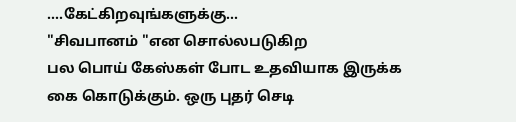....கேட்கிறவுங்களுக்கு...
"சிவபானம் "என சொல்லபடுகிற
பல பொய் கேஸ்கள் போட உதவியாக இருக்க கை கொடுக்கும். ஒரு புதர் செடி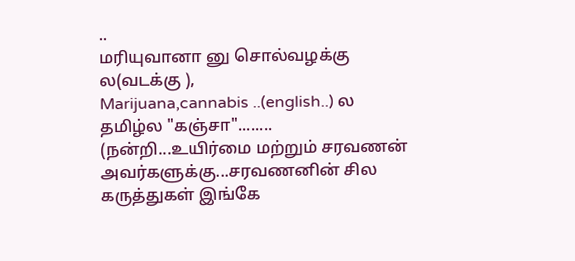..
மரியுவானா னு சொல்வழக்கு ல(வடக்கு ),
Marijuana,cannabis ..(english..) ல
தமிழ்ல "கஞ்சா"........
(நன்றி...உயிர்மை மற்றும் சரவணன் அவர்களுக்கு...சரவணனின் சில கருத்துகள் இங்கே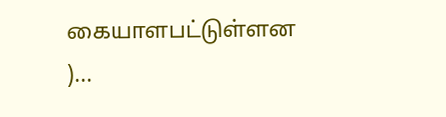கையாளபட்டுள்ளன )...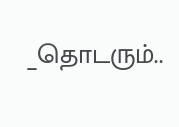_தொடரும்..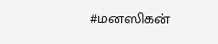#மனஸிகன்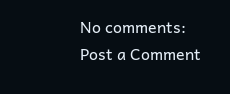No comments:
Post a Comment